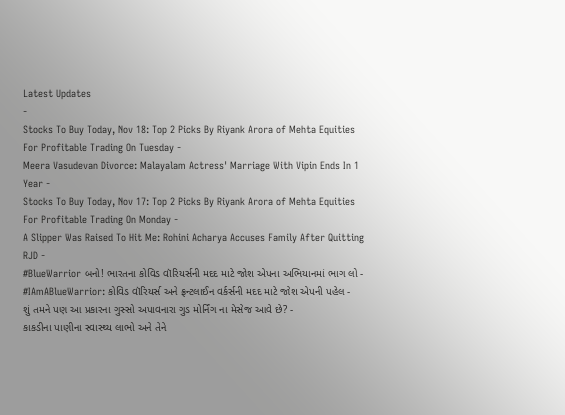Latest Updates
-
Stocks To Buy Today, Nov 18: Top 2 Picks By Riyank Arora of Mehta Equities For Profitable Trading On Tuesday -
Meera Vasudevan Divorce: Malayalam Actress' Marriage With Vipin Ends In 1 Year -
Stocks To Buy Today, Nov 17: Top 2 Picks By Riyank Arora of Mehta Equities For Profitable Trading On Monday -
A Slipper Was Raised To Hit Me: Rohini Acharya Accuses Family After Quitting RJD -
#BlueWarrior બનો! ભારતના કોવિડ વૉરિયર્સની મદદ માટે જોશ એપના અભિયાનમાં ભાગ લો -
#IAmABlueWarrior: કોવિડ વૉરિયર્સ અને ફ્રન્ટલાઈન વર્કર્સની મદદ માટે જોશ એપની પહેલ -
શું તમને પણ આ પ્રકારના ગુસ્સો અપાવનારા ગુડ મોર્નિંગ ના મેસેજ આવે છે? -
કાકડીના પાણીના સ્વાસ્થ્ય લાભો અને તેને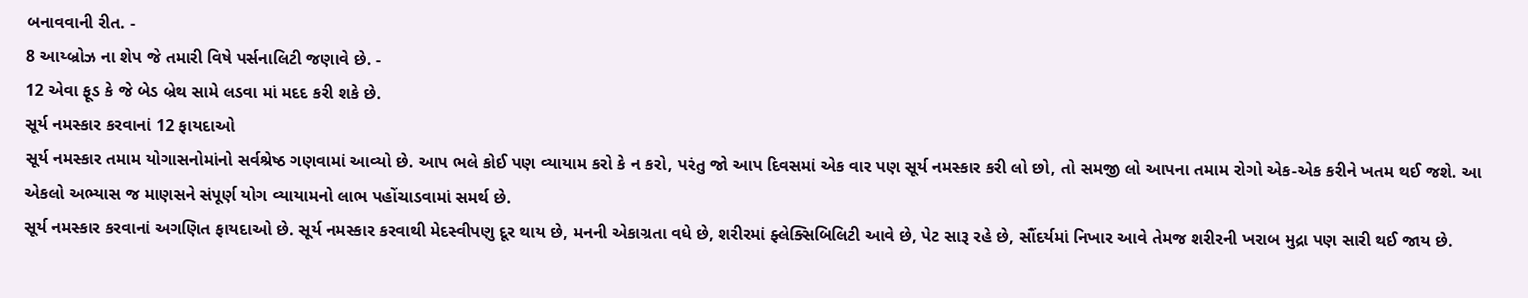બનાવવાની રીત. -
8 આય્બ્રોઝ ના શેપ જે તમારી વિષે પર્સનાલિટી જણાવે છે. -
12 એવા ફૂડ કે જે બેડ બ્રેથ સામે લડવા માં મદદ કરી શકે છે.
સૂર્ય નમસ્કાર કરવાનાં 12 ફાયદાઓ
સૂર્ય નમસ્કાર તમામ યોગાસનોમાંનો સર્વશ્રેષ્ઠ ગણવામાં આવ્યો છે. આપ ભલે કોઈ પણ વ્યાયામ કરો કે ન કરો, પરંતુ જો આપ દિવસમાં એક વાર પણ સૂર્ય નમસ્કાર કરી લો છો, તો સમજી લો આપના તમામ રોગો એક-એક કરીને ખતમ થઈ જશે. આ એકલો અભ્યાસ જ માણસને સંપૂર્ણ યોગ વ્યાયામનો લાભ પહોંચાડવામાં સમર્થ છે.
સૂર્ય નમસ્કાર કરવાનાં અગણિત ફાયદાઓ છે. સૂર્ય નમસ્કાર કરવાથી મેદસ્વીપણુ દૂર થાય છે, મનની એકાગ્રતા વધે છે, શરીરમાં ફ્લેક્સિબિલિટી આવે છે, પેટ સારૂ રહે છે, સૌંદર્યમાં નિખાર આવે તેમજ શરીરની ખરાબ મુદ્રા પણ સારી થઈ જાય છે.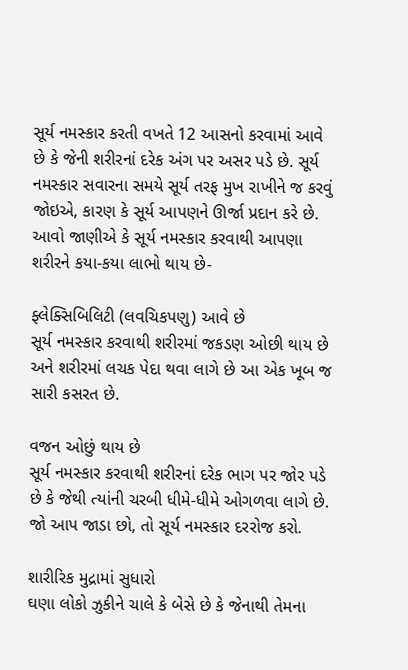સૂર્ય નમસ્કાર કરતી વખતે 12 આસનો કરવામાં આવે છે કે જેની શરીરનાં દરેક અંગ પર અસર પડે છે. સૂર્ય નમસ્કાર સવારના સમયે સૂર્ય તરફ મુખ રાખીને જ કરવું જોઇએ, કારણ કે સૂર્ય આપણને ઊર્જા પ્રદાન કરે છે.
આવો જાણીએ કે સૂર્ય નમસ્કાર કરવાથી આપણા શરીરને કયા-કયા લાભો થાય છે-

ફ્લેક્સિબિલિટી (લવચિકપણુ) આવે છે
સૂર્ય નમસ્કાર કરવાથી શરીરમાં જકડણ ઓછી થાય છે અને શરીરમાં લચક પેદા થવા લાગે છે આ એક ખૂબ જ સારી કસરત છે.

વજન ઓછું થાય છે
સૂર્ય નમસ્કાર કરવાથી શરીરનાં દરેક ભાગ પર જોર પડે છે કે જેથી ત્યાંની ચરબી ધીમે-ધીમે ઓગળવા લાગે છે. જો આપ જાડા છો, તો સૂર્ય નમસ્કાર દરરોજ કરો.

શારીરિક મુદ્રામાં સુધારો
ઘણા લોકો ઝુકીને ચાલે કે બેસે છે કે જેનાથી તેમના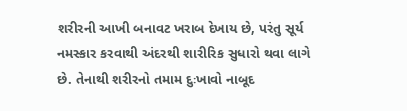શરીરની આખી બનાવટ ખરાબ દેખાય છે, પરંતુ સૂર્ય નમસ્કાર કરવાથી અંદરથી શારીરિક સુધારો થવા લાગે છે. તેનાથી શરીરનો તમામ દુઃખાવો નાબૂદ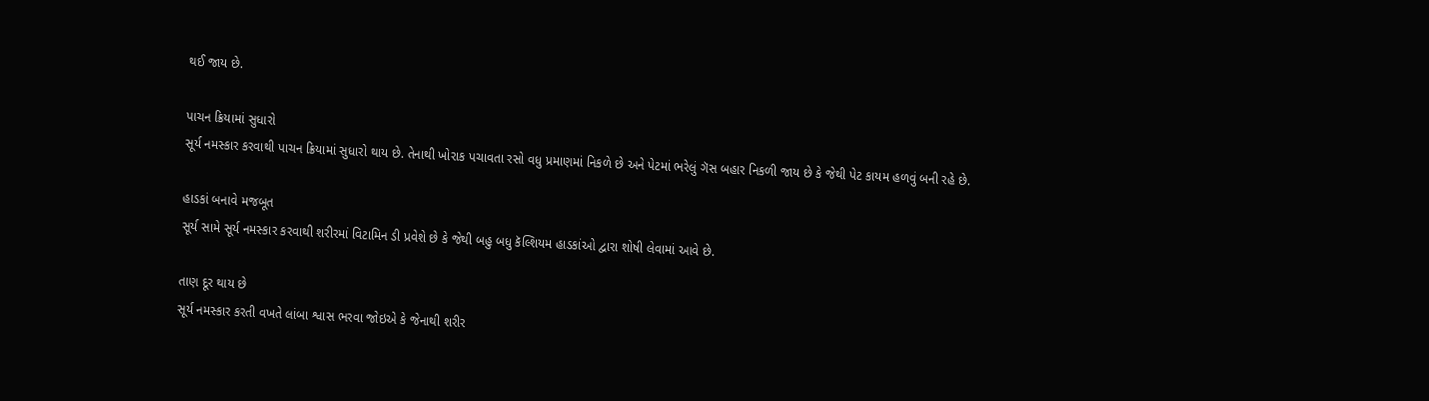થઈ જાય છે.

પાચન ક્રિયામાં સુધારો
સૂર્ય નમસ્કાર કરવાથી પાચન ક્રિયામાં સુધારો થાય છે. તેનાથી ખોરાક પચાવતા રસો વધુ પ્રમાણમાં નિકળે છે અને પેટમાં ભરેલું ગૅસ બહાર નિકળી જાય છે કે જેથી પેટ કાયમ હળવું બની રહે છે.

હાડકાં બનાવે મજબૂત
સૂર્ય સામે સૂર્ય નમસ્કાર કરવાથી શરીરમાં વિટામિન ડી પ્રવેશે છે કે જેથી બહુ બધુ કૅલ્શિયમ હાડકાંઓ દ્વારા શોષી લેવામાં આવે છે.

તાણ દૂર થાય છે
સૂર્ય નમસ્કાર કરતી વખતે લાંબા શ્વાસ ભરવા જોઇએ કે જેનાથી શરીર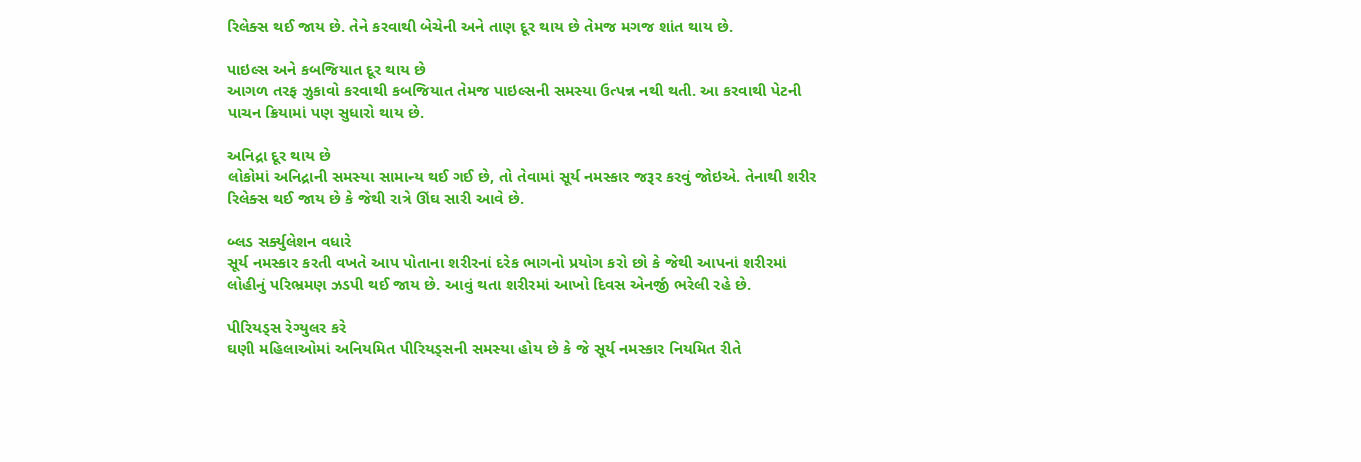રિલેક્સ થઈ જાય છે. તેને કરવાથી બેચેની અને તાણ દૂર થાય છે તેમજ મગજ શાંત થાય છે.

પાઇલ્સ અને કબજિયાત દૂર થાય છે
આગળ તરફ ઝુકાવો કરવાથી કબજિયાત તેમજ પાઇલ્સની સમસ્યા ઉત્પન્ન નથી થતી. આ કરવાથી પેટની પાચન ક્રિયામાં પણ સુધારો થાય છે.

અનિદ્રા દૂર થાય છે
લોકોમાં અનિદ્રાની સમસ્યા સામાન્ય થઈ ગઈ છે, તો તેવામાં સૂર્ય નમસ્કાર જરૂર કરવું જોઇએ. તેનાથી શરીર રિલેક્સ થઈ જાય છે કે જેથી રાત્રે ઊંઘ સારી આવે છે.

બ્લડ સર્ક્યુલેશન વધારે
સૂર્ય નમસ્કાર કરતી વખતે આપ પોતાના શરીરનાં દરેક ભાગનો પ્રયોગ કરો છો કે જેથી આપનાં શરીરમાં લોહીનું પરિભ્રમણ ઝડપી થઈ જાય છે. આવું થતા શરીરમાં આખો દિવસ એનર્જી ભરેલી રહે છે.

પીરિયડ્સ રેગ્યુલર કરે
ઘણી મહિલાઓમાં અનિયમિત પીરિયડ્સની સમસ્યા હોય છે કે જે સૂર્ય નમસ્કાર નિયમિત રીતે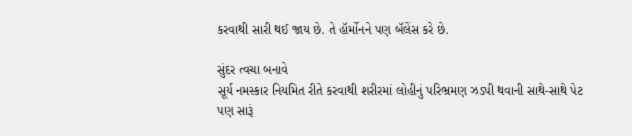કરવાથી સારી થઈ જાય છે. તે હૉર્મોનને પણ બૅલેંસ કરે છે.

સુંદર ત્વચા બનાવે
સૂર્ય નમસ્કાર નિયમિત રીતે કરવાથી શરીરમાં લોહીનું પરિભ્રમણ ઝડપી થવાની સાથે-સાથે પેટ પણ સારૂં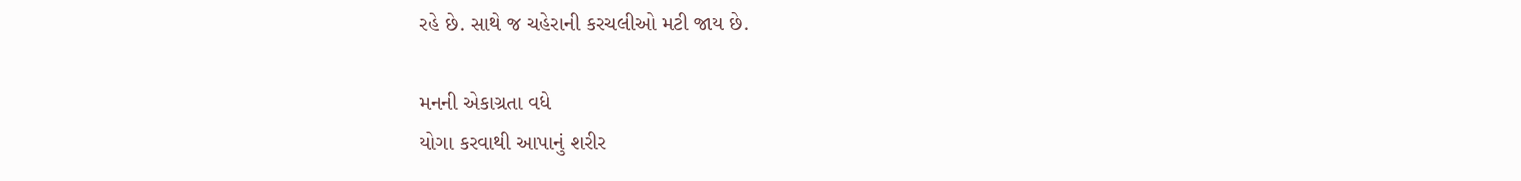રહે છે. સાથે જ ચહેરાની કરચલીઓ મટી જાય છે.

મનની એકાગ્રતા વધે
યોગા કરવાથી આપાનું શરીર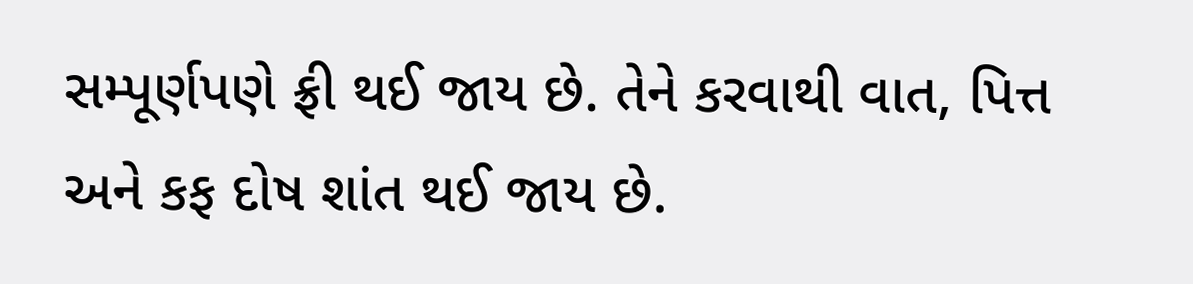સમ્પૂર્ણપણે ફ્રી થઈ જાય છે. તેને કરવાથી વાત, પિત્ત અને કફ દોષ શાંત થઈ જાય છે.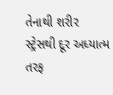તેનાથી શરીર સ્ટ્રેસથી દૂર અધ્યાત્મ તરફ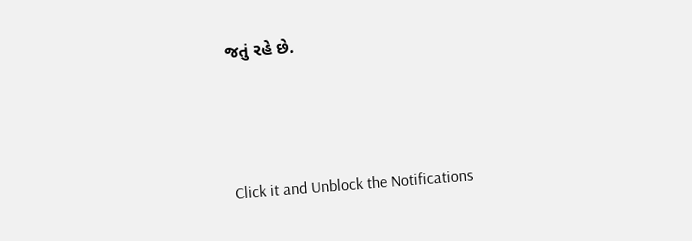જતું રહે છે.



Click it and Unblock the Notifications